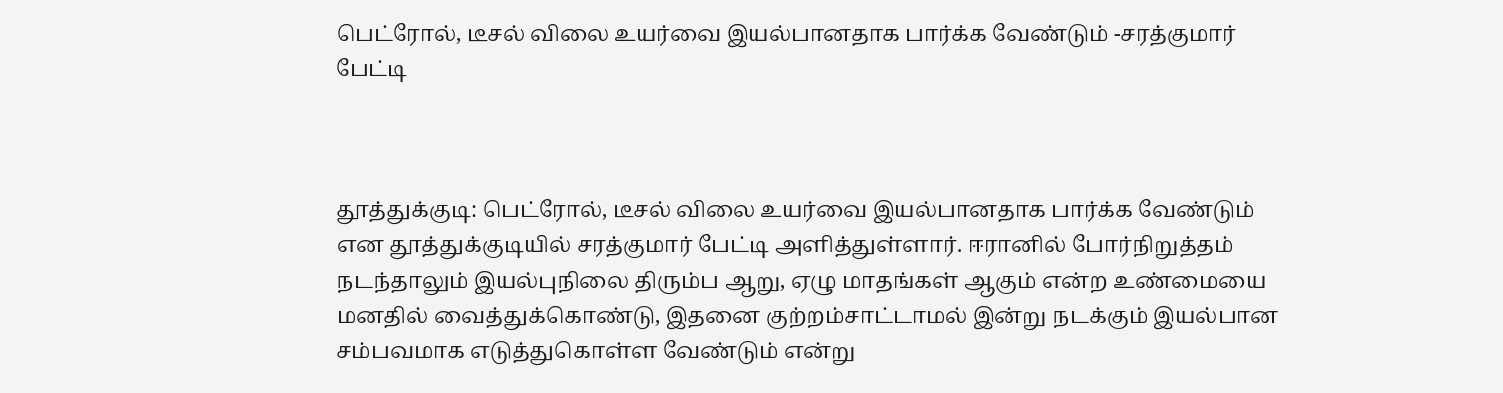பெட்ரோல், டீசல் விலை உயர்வை இயல்பானதாக பார்க்க வேண்டும் -சரத்குமார் பேட்டி



தூத்துக்குடி: பெட்ரோல், டீசல் விலை உயர்வை இயல்பானதாக பார்க்க வேண்டும் என தூத்துக்குடியில் சரத்குமார் பேட்டி அளித்துள்ளார். ஈரானில் போர்நிறுத்தம் நடந்தாலும் இயல்புநிலை திரும்ப ஆறு, ஏழு மாதங்கள் ஆகும் என்ற உண்மையை மனதில் வைத்துக்கொண்டு, இதனை குற்றம்சாட்டாமல் இன்று நடக்கும் இயல்பான சம்பவமாக எடுத்துகொள்ள வேண்டும் என்று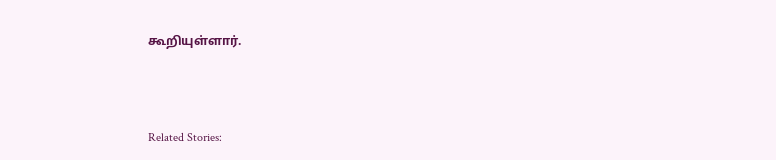கூறியுள்ளார்.



Related Stories: